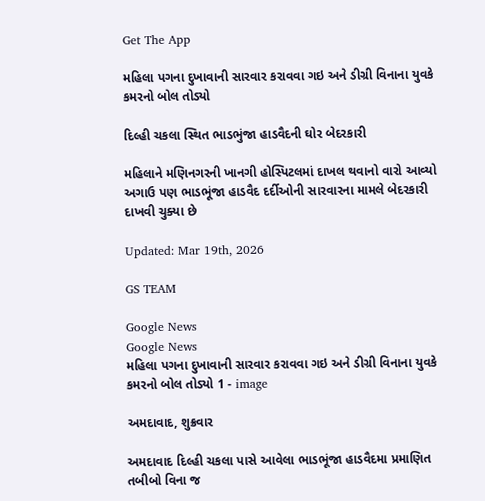Get The App

મહિલા પગના દુખાવાની સારવાર કરાવવા ગઇ અને ડીગ્રી વિનાના યુવકે કમરનો બોલ તોડ્યો

દિલ્હી ચકલા સ્થિત ભાડભુંજા હાડવૈદની ઘોર બેદરકારી

મહિલાને મણિનગરની ખાનગી હોસ્પિટલમાં દાખલ થવાનો વારો આવ્યો અગાઉ પણ ભાડભૂંજા હાડવૈદ દર્દીઓની સારવારના મામલે બેદરકારી દાખવી ચુક્યા છે

Updated: Mar 19th, 2026

GS TEAM

Google News
Google News
મહિલા પગના દુખાવાની સારવાર કરાવવા ગઇ અને ડીગ્રી વિનાના યુવકે કમરનો બોલ તોડ્યો 1 - image

અમદાવાદ, શુક્રવાર

અમદાવાદ દિલ્હી ચકલા પાસે આવેલા ભાડભૂંજા હાડવૈદમા પ્રમાણિત તબીબો વિના જ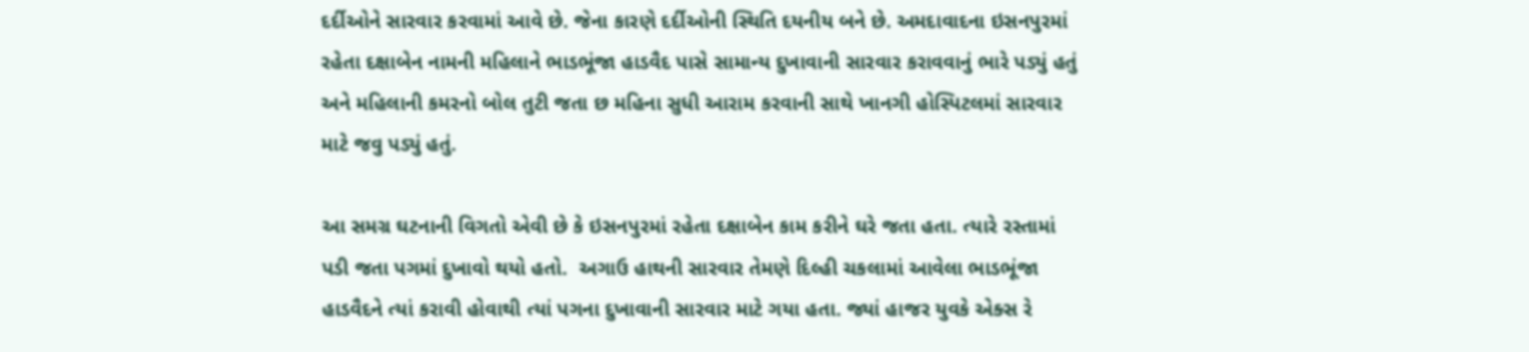દર્દીઓને સારવાર કરવામાં આવે છે. જેના કારણે દર્દીઓની સ્થિતિ દયનીય બને છે. અમદાવાદના ઇસનપુરમાં રહેતા દક્ષાબેન નામની મહિલાને ભાડભૂંજા હાડવૈદ પાસે સામાન્ય દુખાવાની સારવાર કરાવવાનું ભારે પડ્યું હતું અને મહિલાની કમરનો બોલ તુટી જતા છ મહિના સુધી આરામ કરવાની સાથે ખાનગી હોસ્પિટલમાં સારવાર માટે જવુ પડ્યું હતું.

આ સમગ્ર ઘટનાની વિગતો એવી છે કે ઇસનપુરમાં રહેતા દક્ષાબેન કામ કરીને ઘરે જતા હતા. ત્યારે રસ્તામાં પડી જતા પગમાં દુખાવો થયો હતો.  અગાઉ હાથની સારવાર તેમણે દિલ્હી ચકલામાં આવેલા ભાડભૂંજા હાડવૈદને ત્યાં કરાવી હોવાથી ત્યાં પગના દુખાવાની સારવાર માટે ગયા હતા. જ્યાં હાજર યુવકે એક્સ રે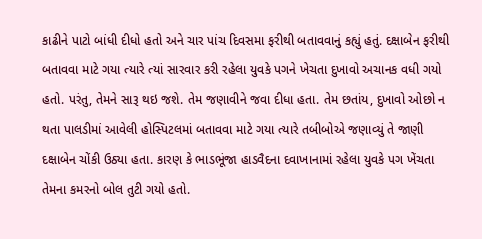કાઢીને પાટો બાંધી દીધો હતો અને ચાર પાંચ દિવસમા ફરીથી બતાવવાનું કહ્યું હતું. દક્ષાબેન ફરીથી બતાવવા માટે ગયા ત્યારે ત્યાં સારવાર કરી રહેલા યુવકે પગને ખેચતા દુખાવો અચાનક વધી ગયો હતો. પરંતુ, તેમને સારૂ થઇ જશે. તેમ જણાવીને જવા દીધા હતા. તેમ છતાંય, દુખાવો ઓછો ન થતા પાલડીમાં આવેલી હોસ્પિટલમાં બતાવવા માટે ગયા ત્યારે તબીબોએ જણાવ્યું તે જાણી દક્ષાબેન ચોંકી ઉઠ્યા હતા. કારણ કે ભાડભૂંજા હાડવૈદના દવાખાનામાં રહેલા યુવકે પગ ખેંચતા તેમના કમરનો બોલ તુટી ગયો હતો.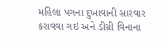મહિલા પગના દુખાવાની સારવાર કરાવવા ગઇ અને ડીગ્રી વિનાના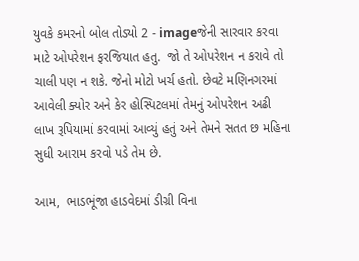યુવકે કમરનો બોલ તોડ્યો 2 - imageજેની સારવાર કરવા માટે ઓપરેશન ફરજિયાત હતુ.  જો તે ઓપરેશન ન કરાવે તો ચાલી પણ ન શકે. જેનો મોટો ખર્ચ હતો. છેવટે મણિનગરમાં આવેલી ક્યોર અને કેર હોસ્પિટલમાં તેમનું ઓપરેશન અઢી લાખ રૂપિયામાં કરવામાં આવ્યું હતું અને તેમને સતત છ મહિના સુધી આરામ કરવો પડે તેમ છે.

આમ,  ભાડભૂંજા હાડવેદમાં ડીગ્રી વિના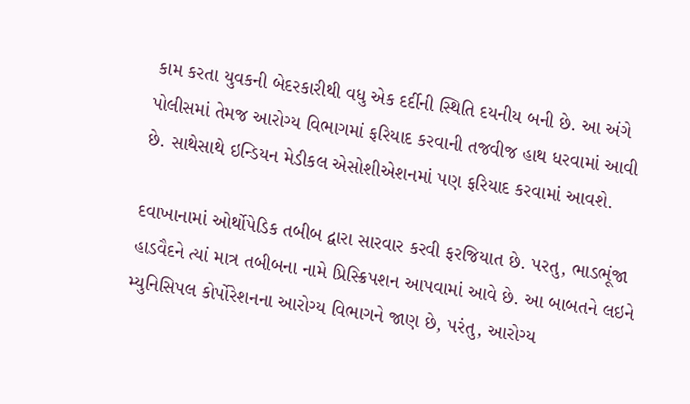કામ કરતા યુવકની બેદરકારીથી વધુ એક દર્દીની સ્થિતિ દયનીય બની છે. આ અંગે પોલીસમાં તેમજ આરોગ્ય વિભાગમાં ફરિયાદ કરવાની તજવીજ હાથ ધરવામાં આવી છે. સાથેસાથે ઇન્ડિયન મેડીકલ એસોશીએશનમાં પણ ફરિયાદ કરવામાં આવશે.

દવાખાનામાં ઓર્થોપેડિક તબીબ દ્વારા સારવાર કરવી ફરજિયાત છે. પરતુ, ભાડભૂંજા હાડવૈદને ત્યાં માત્ર તબીબના નામે પ્રિસ્ક્રિપશન આપવામાં આવે છે. આ બાબતને લઇને મ્યુનિસિપલ કોર્પોરેશનના આરોગ્ય વિભાગને જાણ છે, પરંતુ, આરોગ્ય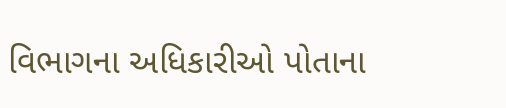વિભાગના અધિકારીઓ પોતાના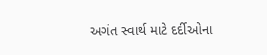અગંત સ્વાર્થ માટે દર્દીઓના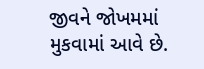જીવને જોખમમાં મુકવામાં આવે છે.